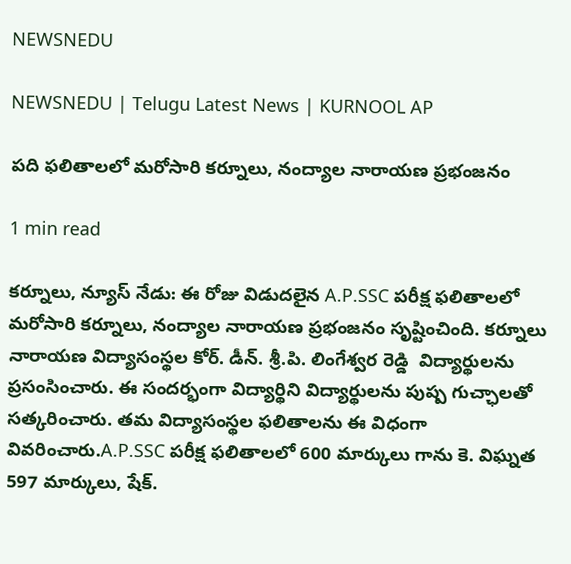NEWSNEDU

NEWSNEDU | Telugu Latest News | KURNOOL AP

పది ఫలితాలలో మరోసారి కర్నూలు, నంద్యాల నారాయణ ప్రభంజనం

1 min read

కర్నూలు, న్యూస్ నేడు: ఈ రోజు విడుదలైన A.P.SSC పరీక్ష ఫలితాలలో మరోసారి కర్నూలు, నంద్యాల నారాయణ ప్రభంజనం సృష్టించింది. కర్నూలు నారాయణ విద్యాసంస్థల కోర్. డీన్. శ్రీ.పి. లింగేశ్వర రెడ్డి  విద్యార్థులను ప్రసంసించారు. ఈ సందర్భంగా విద్యార్థిని విద్యార్థులను పుష్ప గుచ్ఛాలతో సత్కరించారు. తమ విద్యాసంస్థల ఫలితాలను ఈ విధంగా వివరించారు.A.P.SSC పరీక్ష ఫలితాలలో 600 మార్కులు గాను కె. విఘ్నత 597 మార్కులు, షేక్.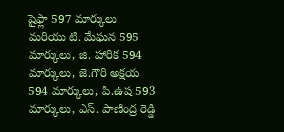షైఫ్లా 597 మార్కులు మరియు టి. మేఘన 595 మార్కులు, జి. హారిక 594 మార్కులు, జె.గౌరి అక్షయ 594 మార్కులు, పి.ఉష 593 మార్కులు, ఎస్. పాణింద్ర రెడ్డి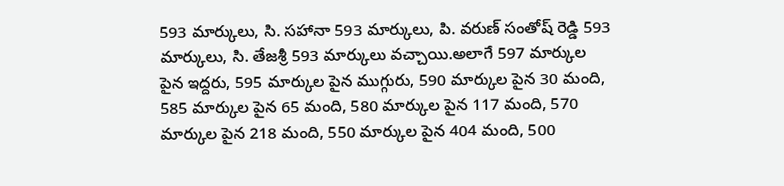593 మార్కులు, సి. సహానా 593 మార్కులు, పి. వరుణ్ సంతోష్ రెడ్డి 593 మార్కులు, సి. తేజశ్రీ 593 మార్కులు వచ్చాయి.అలాగే 597 మార్కుల పైన ఇద్దరు, 595 మార్కుల పైన ముగ్గురు, 590 మార్కుల పైన 30 మంది, 585 మార్కుల పైన 65 మంది, 580 మార్కుల పైన 117 మంది, 570 మార్కుల పైన 218 మంది, 550 మార్కుల పైన 404 మంది, 500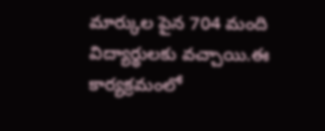మార్కుల పైన 704 మంది విద్యార్థులకు వచ్చాయి.ఈ కార్యక్రమంలో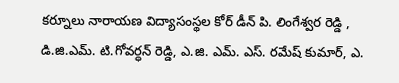కర్నూలు నారాయణ విద్యాసంస్థల కోర్ డీన్ పి. లింగేశ్వర రెడ్డి , డి.జి.ఎమ్. టి.గోవర్ధన్ రెడ్డి, ఎ.జి. ఎమ్. ఎస్. రమేష్ కుమార్, ఎ.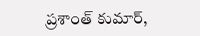ప్రశాంత్ కుమార్,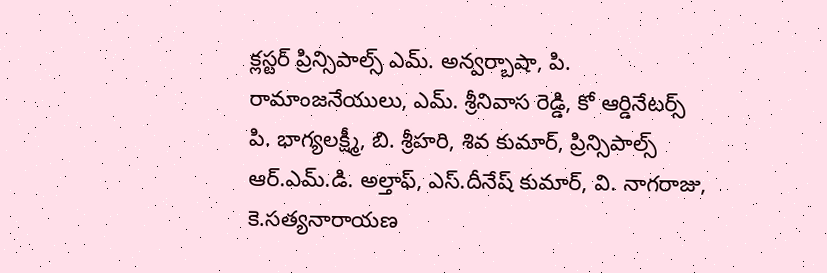క్లస్టర్ ప్రిన్సిపాల్స్ ఎమ్. అన్వర్బాషా, పి. రామాంజనేయులు, ఎమ్. శ్రీనివాస రెడ్డి, కో ఆర్డినేటర్స్ పి. భాగ్యలక్ష్మీ, బి. శ్రీహరి, శివ కుమార్, ప్రిన్సిపాల్స్ ఆర్.ఎమ్.డి. అల్తాఫ్, ఎస్.దీనేష్ కుమార్, వి. నాగరాజు, కె.సత్యనారాయణ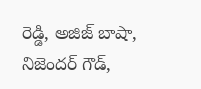రెడ్డి, అజిజ్ బాషా, నిజెందర్ గౌడ్,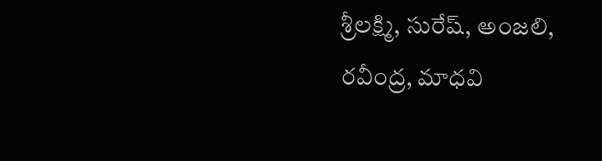శ్రీలక్ష్మి, సురేష్, అంజలి, రవీంద్ర, మాధవి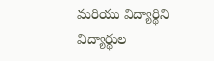మరియు విద్యార్థిని విద్యార్థుల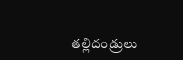తల్లిదండ్రులు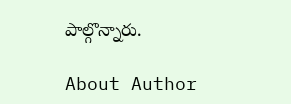పాల్గొన్నారు.

About Author